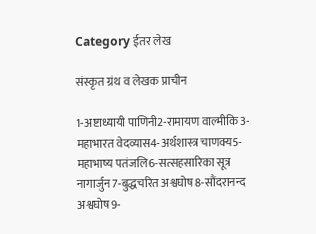Category ईतर लेख

संस्कृत ग्रंथ व लेखक प्राचीन

1-अष्टाध्यायी पाणिनी2-रामायण वाल्मीकि3-महाभारत वेदव्यास4-अर्थशास्त्र चाणक्य5-महाभाष्य पतंजलि6-सत्सहसारिका सूत्र नागार्जुन7-बुद्धचरित अश्वघोष8-सौंदरानन्द अश्वघोष9-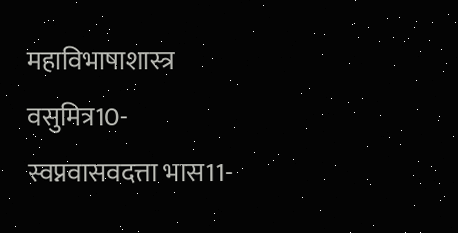महाविभाषाशास्त्र वसुमित्र10- स्वप्नवासवदत्ता भास11-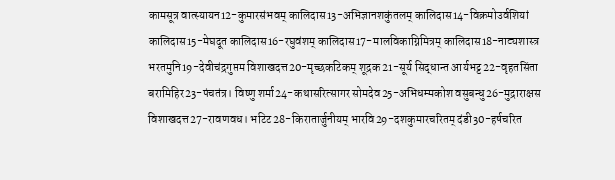कामसूत्र वात्स्यायन12-कुमारसंभवम् कालिदास13-अभिज्ञानशकुंतलम् कालिदास14-विक्रमोउर्वशियां कालिदास15-मेघदूत कालिदास16-रघुवंशम् कालिदास17-मालविकाग्निमित्रम् कालिदास18-नाट्यशास्त्र भरतमुनि19-देवीचंद्रगुप्तम विशाखदत्त20-मृच्छकटिकम् शूद्रक 21-सूर्य सिद्धान्त आर्यभट्ट22-वृहतसिंता बरामिहिर23-पंचतंत्र। विष्णु शर्मा24-कथासरित्सागर सोमदेव25-अभिधम्मकोश वसुबन्धु26-मुद्राराक्षस विशाखदत्त27-रावणवध। भटिट28-किरातार्जुनीयम् भारवि29-दशकुमारचरितम् दंडी30-हर्षचरित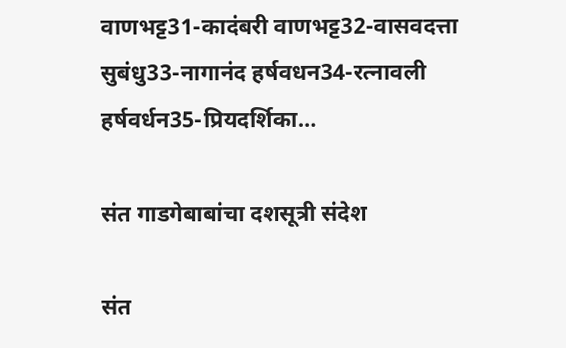वाणभट्ट31-कादंबरी वाणभट्ट32-वासवदत्ता सुबंधु33-नागानंद हर्षवधन34-रत्नावली हर्षवर्धन35-प्रियदर्शिका…

संत गाडगेबाबांचा दशसूत्री संदेश

संत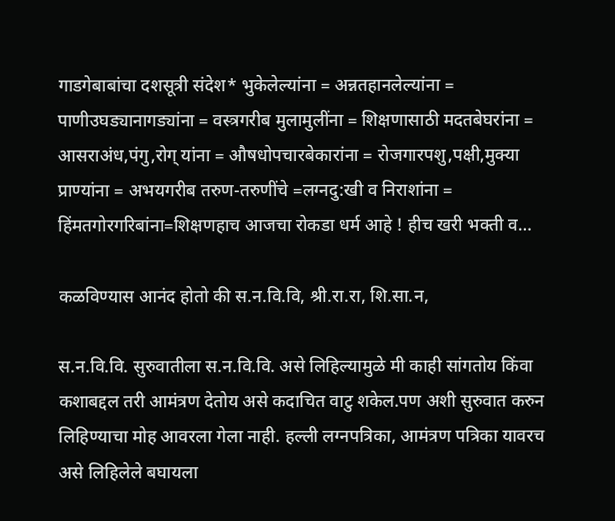गाडगेबाबांचा दशसूत्री संदेश* भुकेलेल्यांना = अन्नतहानलेल्यांना = पाणीउघड्यानागड्यांना = वस्त्रगरीब मुलामुलींना = शिक्षणासाठी मदतबेघरांना = आसराअंध,पंगु,रोग् यांना = औषधोपचारबेकारांना = रोजगारपशु,पक्षी,मुक्या प्राण्यांना = अभयगरीब तरुण-तरुणींचे =लग्नदु:खी व निराशांना = हिंमतगोरगरिबांना=शिक्षणहाच आजचा रोकडा धर्म आहे ! हीच खरी भक्ती व…

कळविण्यास आनंद होतो की स.न.वि.वि, श्री.रा.रा, शि.सा.न,

स.न.वि.वि. सुरुवातीला स.न.वि.वि. असे लिहिल्यामुळे मी काही सांगतोय किंवा कशाबद्दल तरी आमंत्रण देतोय असे कदाचित वाटु शकेल.पण अशी सुरुवात करुन लिहिण्याचा मोह आवरला गेला नाही. हल्ली लग्नपत्रिका, आमंत्रण पत्रिका यावरच असे लिहिलेले बघायला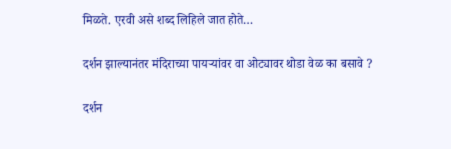मिळते. एरवी असे शब्द लिहिले जात होते…

दर्शन झाल्यानंतर मंदिराच्या पायऱ्यांवर वा ओट्यावर थोडा वेळ का बसावे ?

दर्शन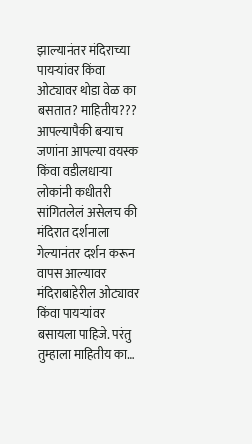झाल्यानंतर मंदिराच्या पायऱ्यांवर किंवा ओट्यावर थोडा वेळ का बसतात? माहितीय??? आपल्यापैकी बऱ्याच जणांना आपल्या वयस्क किंवा वडीलधाऱ्या लोकांनी कधीतरी सांगितलेलं असेलच की मंदिरात दर्शनाला गेल्यानंतर दर्शन करून वापस आल्यावर मंदिराबाहेरील ओट्यावर किंवा पायऱ्यांवर बसायला पाहिजे. परंतु तुम्हाला माहितीय का…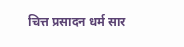चित्त प्रसादन धर्म सार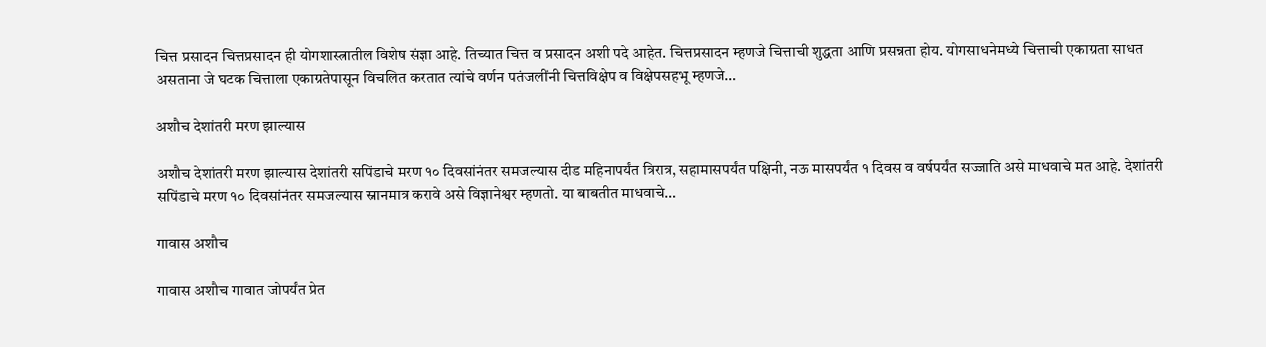चित्त प्रसादन चित्तप्रसादन ही योगशास्त्रातील विशेष संज्ञा आहे. तिच्यात चित्त व प्रसादन अशी पदे आहेत. चित्तप्रसादन म्हणजे चित्ताची शुद्धता आणि प्रसन्नता होय. योगसाधनेमध्ये चित्ताची एकाग्रता साधत असताना जे घटक चित्ताला एकाग्रतेपासून विचलित करतात त्यांचे वर्णन पतंजलींनी चित्तविक्षेप व विक्षेपसहभू म्हणजे…

अशौच देशांतरी मरण झाल्यास

अशौच देशांतरी मरण झाल्यास देशांतरी सपिंडाचे मरण १० दिवसांनंतर समजल्यास दीड महिनापर्यंत त्रिरात्र, सहामासपर्यंत पक्षिनी, नऊ मासपर्यंत १ दिवस व वर्षपर्यंत सज्जाति असे माधवाचे मत आहे. देशांतरी सपिंडाचे मरण १० दिवसांनंतर समजल्यास स्नानमात्र करावे असे विज्ञानेश्वर म्हणतो. या बाबतीत माधवाचे…

गावास अशौच

गावास अशौच गावात जोपर्यंत प्रेत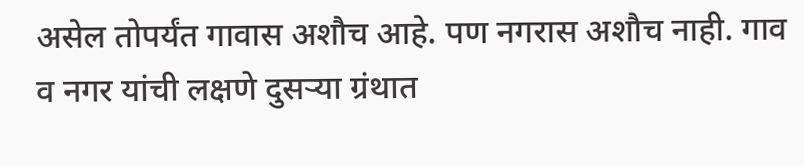असेल तोपर्यंत गावास अशौच आहे. पण नगरास अशौच नाही. गाव व नगर यांची लक्षणे दुसर्‍या ग्रंथात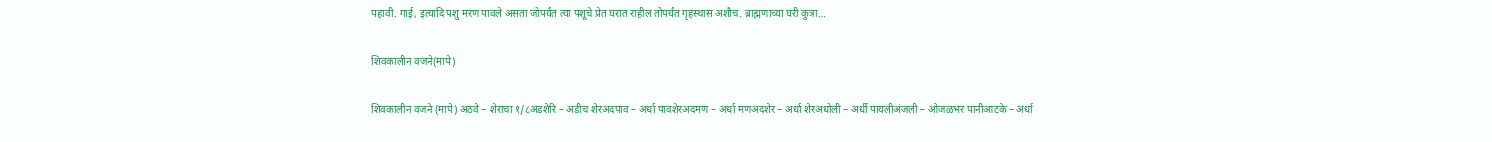पहावी. गाई, इत्यादि पशु मरण पावले असता जोपर्यंत त्या पशूचे प्रेत घरात राहील तोपर्यंत गृहस्थास अशौच. ब्राह्मणाच्या घरी कुत्रा…

शिवकालीन वजने(मापे)

शिवकालीन वजने (मापे) अठवे – शेराचा १/८अडशेरि – अडीच शेरअदपाव – अर्धा पावशेरअदमण – अर्धा मणअदशेर – अर्धा शेरअधोली – अर्धी पायलीअंजली – ओजळभर पानीआटके – अर्धा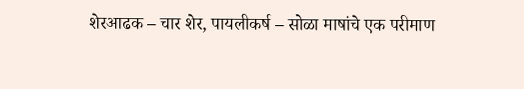शेरआढक – चार शेर, पायलीकर्ष – सोळा माषांचे एक परीमाण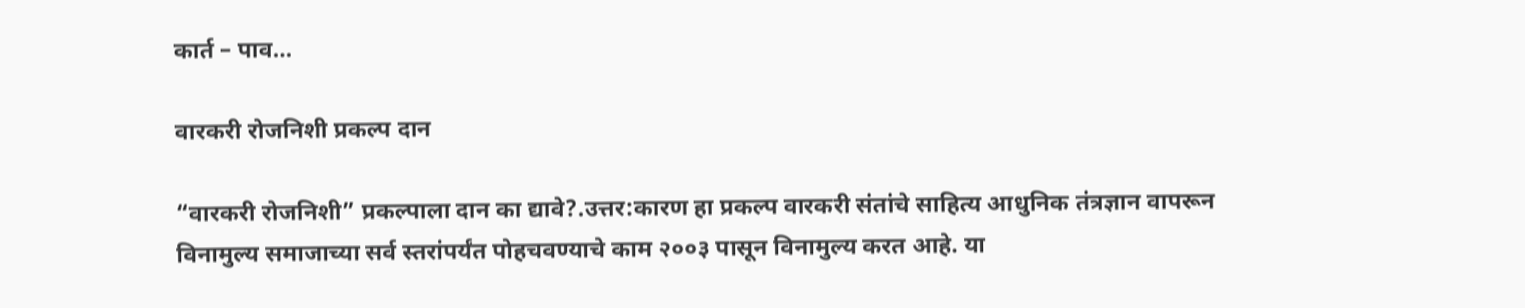कार्त – पाव…

वारकरी रोजनिशी प्रकल्प दान

“वारकरी रोजनिशी” प्रकल्पाला दान का द्यावे?.उत्तर:कारण हा प्रकल्प वारकरी संतांचे साहित्य आधुनिक तंत्रज्ञान वापरून विनामुल्य समाजाच्या सर्व स्तरांपर्यंत पोहचवण्याचे काम २००३ पासून विनामुल्य करत आहे. या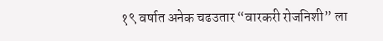१९ वर्षात अनेक चढउतार “वारकरी रोजनिशी” ला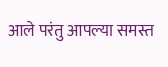आले परंतु आपल्या समस्त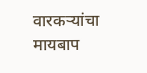वारकऱ्यांचा मायबाप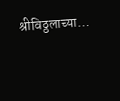श्रीविठ्ठलाच्या…